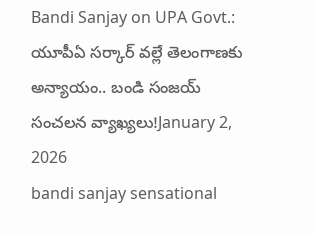Bandi Sanjay on UPA Govt.: యూపీఏ సర్కార్ వల్లే తెలంగాణకు అన్యాయం.. బండి సంజయ్ సంచలన వ్యాఖ్యలు!January 2, 2026
bandi sanjay sensational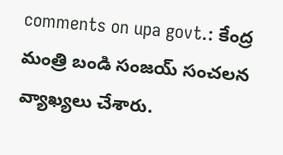comments on upa govt.: కేంద్ర మంత్రి బండి సంజయ్ సంచలన వ్యాఖ్యలు చేశారు.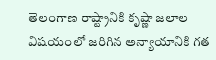తెలంగాణ రాష్ట్రానికి కృష్ణా జలాల విషయంలో జరిగిన అన్యాయానికి గత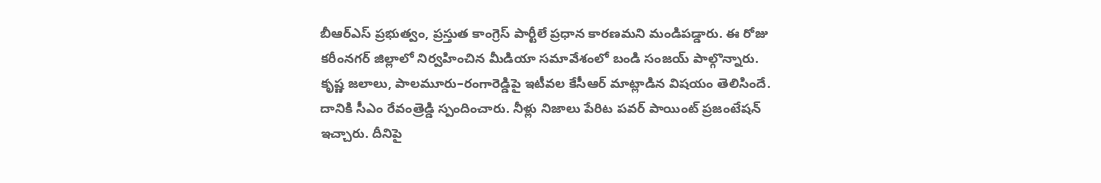బీఆర్ఎస్ ప్రభుత్వం, ప్రస్తుత కాంగ్రెస్ పార్టీలే ప్రధాన కారణమని మండిపడ్డారు. ఈ రోజు కరీంనగర్ జిల్లాలో నిర్వహించిన మీడియా సమావేశంలో బండి సంజయ్ పాల్గొన్నారు. కృష్ణ జలాలు, పాలమూరు–రంగారెడ్డిపై ఇటీవల కేసీఆర్ మాట్లాడిన విషయం తెలిసిందే. దానికి సీఎం రేవంత్రెడ్డి స్పందించారు. నీళ్లు నిజాలు పేరిట పవర్ పాయింట్ ప్రజంటేషన్ ఇచ్చారు. దీనిపై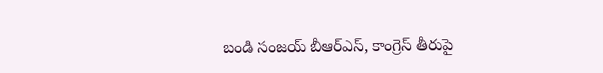బండి సంజయ్ బీఆర్ఎస్, కాంగ్రెస్ తీరుపై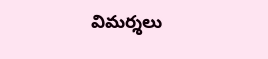విమర్శలు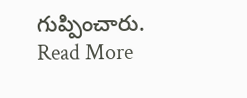గుప్పించారు.
Read More